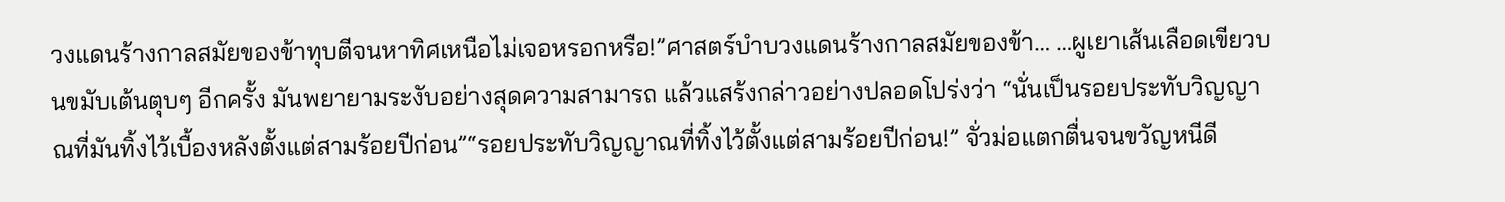วงแดนร้างกาลสมัยของข้าทุบตีจนหาทิศเหนือไม่เจอหรอกหรือ!”ศาสตร์บำบวงแดนร้างกาลสมัยของข้า… …ผูเยาเส้นเลือดเขียวบนขมับเต้นตุบๆ อีกครั้ง มันพยายามระงับอย่างสุดความสามารถ แล้วแสร้งกล่าวอย่างปลอดโปร่งว่า “นั่นเป็นรอยประทับวิญญาณที่มันทิ้งไว้เบื้องหลังตั้งแต่สามร้อยปีก่อน”“รอยประทับวิญญาณที่ทิ้งไว้ตั้งแต่สามร้อยปีก่อน!” จั่วม่อแตกตื่นจนขวัญหนีดี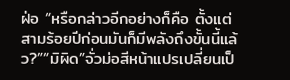ฝ่อ “หรือกล่าวอีกอย่างก็คือ ตั้งแต่สามร้อยปีก่อนมันก็มีพลังถึงขั้นนี้แล้ว?”“มิผิด”จั่วม่อสีหน้าแปรเปลี่ยนเป็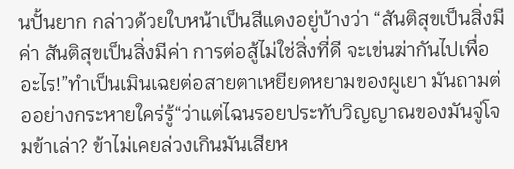นปั้นยาก กล่าวด้วยใบหน้าเป็นสีแดงอยู่บ้างว่า “สันติสุขเป็นสิ่งมีค่า สันติสุขเป็นสิ่งมีค่า การต่อสู้ไม่ใช่สิ่งที่ดี จะเข่นฆ่ากันไปเพื่ออะไร!”ทำเป็นเมินเฉยต่อสายตาเหยียดหยามของผูเยา มันถามต่ออย่างกระหายใคร่รู้“ว่าแต่ไฉนรอยประทับวิญญาณของมันจู่โจมข้าเล่า? ข้าไม่เคยล่วงเกินมันเสียห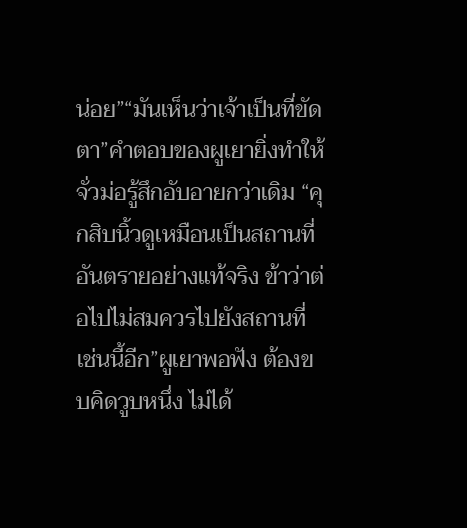น่อย”“มันเห็นว่าเจ้าเป็นที่ขัดตา”คำตอบของผูเยายิ่งทำให้จั่วม่อรู้สึกอับอายกว่าเดิม “คุกสิบนิ้วดูเหมือนเป็นสถานที่อันตรายอย่างแท้จริง ข้าว่าต่อไปไม่สมควรไปยังสถานที่เช่นนี้อีก”ผูเยาพอฟัง ต้องขบคิดวูบหนึ่ง ไม่ได้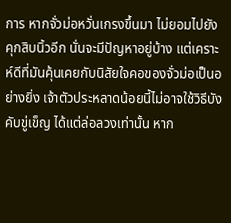การ หากจั่วม่อหวั่นเกรงขึ้นมา ไม่ยอมไปยังคุกสิบนิ้วอีก นั่นจะมีปัญหาอยู่บ้าง แต่เคราะห์ดีที่มันคุ้นเคยกับนิสัยใจคอของจั่วม่อเป็นอย่างยิ่ง เจ้าตัวประหลาดน้อยนี้ไม่อาจใช้วิธีบังคับขู่เข็ญ ได้แต่ล่อลวงเท่านั้น หาก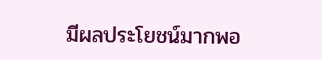มีผลประโยชน์มากพอ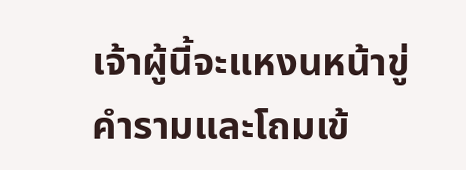เจ้าผู้นี้จะแหงนหน้าขู่คำรามและโถมเข้